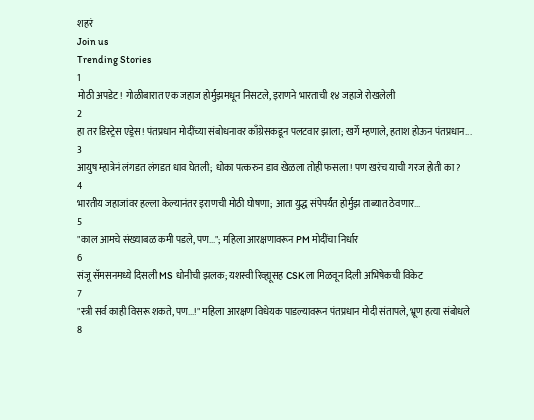शहरं
Join us
Trending Stories
1
मोठी अपडेट! गोळीबारात एक जहाज होर्मुझमधून निसटले, इराणने भारताची १४ जहाजे रोखलेली
2
हा तर डिस्ट्रेस एड्रेस! पंतप्रधान मोदींच्या संबोधनावर काँग्रेसकडून पलटवार झाला; खर्गे म्हणाले, हताश होऊन पंतप्रधान...
3
आयुष म्हात्रेनं लंगडत लंगडत धाव घेतली; धोका पत्करुन डाव खेळला तोही फसला! पण खरंच याची गरज होती का?
4
भारतीय जहाजांवर हल्ला केल्यानंतर इराणची मोठी घोषणा; आता युद्ध संपेपर्यंत होर्मुझ ताब्यात ठेवणार...
5
"काल आमचे संख्याबळ कमी पडले, पण..."; महिला आरक्षणावरून PM मोदींचा निर्धार
6
संजू सॅमसनमध्ये दिसली MS धोनीची झलक; यशस्वी रिव्ह्यूसह CSK ला मिळवून दिली अभिषेकची विकेट
7
"स्त्री सर्व काही विसरू शकते, पण...!" महिला आरक्षण विधेयक पाडल्यावरून पंतप्रधान मोदी संतापले, भ्रूण हत्या संबोधले
8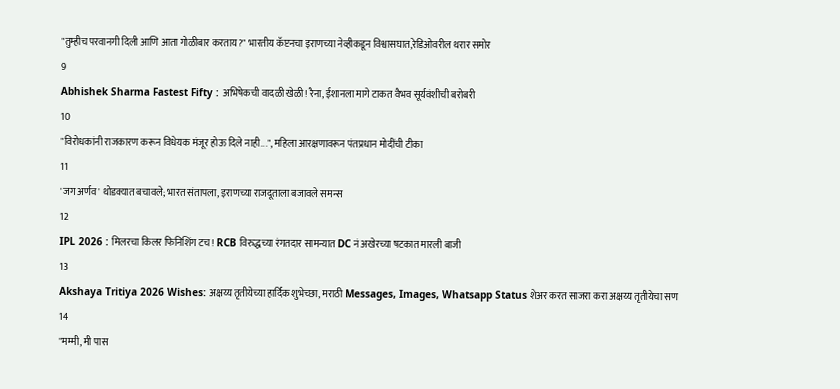"तुम्हीच परवानगी दिली आणि आता गोळीबार करताय?" भारतीय कॅप्टनचा इराणच्या नेव्हीकडून विश्वासघात,रेडिओवरील थरार समोर
9
Abhishek Sharma Fastest Fifty : अभिषेकची वादळी खेळी! रैना, ईशानला मागे टाकत वैभव सूर्यवंशीची बरोबरी
10
"विरोधकांनी राजकारण करून विधेयक मंजूर होऊ दिले नाही...", महिला आरक्षणावरून पंतप्रधान मोदींची टीका
11
'जग अर्णव' थोडक्यात बचावले; भारत संतापला, इराणच्या राजदूताला बजावले समन्स
12
IPL 2026 : मिलरचा किलर फिनिशिंग टच! RCB विरुद्धच्या रंगतदार सामन्यात DC नं अखेरच्या षटकात मारली बाजी
13
Akshaya Tritiya 2026 Wishes: अक्षय्य तृतीयेच्या हार्दिक शुभेच्छा, मराठी Messages, Images, Whatsapp Status शेअर करत साजरा करा अक्षय्य तृतीयेचा सण
14
"मम्मी, मी पास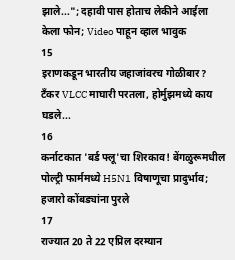झाले..."; दहावी पास होताच लेकीने आईला केला फोन; Video पाहून व्हाल भावुक
15
इराणकडून भारतीय जहाजांवरच गोळीबार? टँकर VLCC माघारी परतला, होर्मुझमध्ये काय घडले...
16
कर्नाटकात 'बर्ड फ्लू'चा शिरकाव! बेंगळुरूमधील पोल्ट्री फार्ममध्ये H5N1 विषाणूचा प्रादुर्भाव; हजारो कोंबड्यांना पुरले
17
राज्यात 20 ते 22 एप्रिल दरम्यान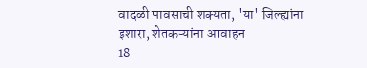वादळी पावसाची शक्यता, 'या' जिल्ह्यांना इशारा, शेतकऱ्यांना आवाहन
18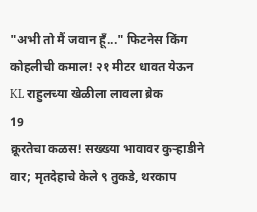"अभी तो मैं जवान हूँ..." फिटनेस किंग कोहलीची कमाल! २१ मीटर धावत येऊन KL राहुलच्या खेळीला लावला ब्रेक
19
क्रूरतेचा कळस! सख्ख्या भावावर कुऱ्हाडीने वार; मृतदेहाचे केले ९ तुकडे, थरकाप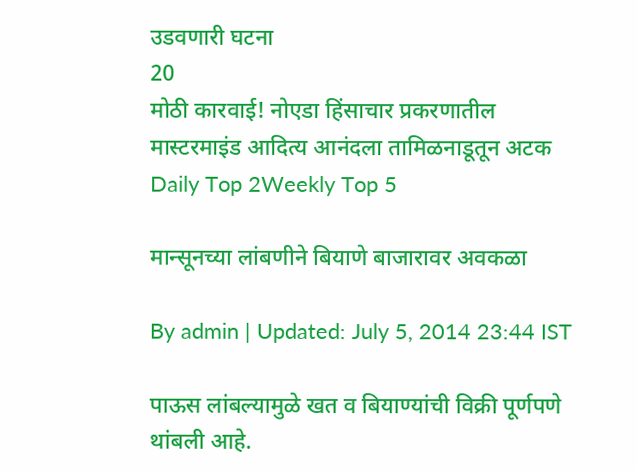उडवणारी घटना
20
मोठी कारवाई! नोएडा हिंसाचार प्रकरणातील मास्टरमाइंड आदित्य आनंदला तामिळनाडूतून अटक
Daily Top 2Weekly Top 5

मान्सूनच्या लांबणीने बियाणे बाजारावर अवकळा

By admin | Updated: July 5, 2014 23:44 IST

पाऊस लांबल्यामुळे खत व बियाण्यांची विक्री पूर्णपणे थांबली आहे.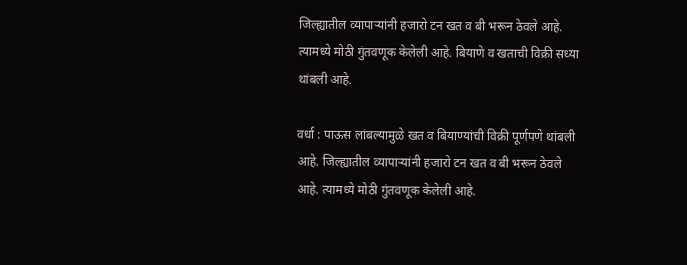जिल्ह्यातील व्यापाऱ्यांनी हजारो टन खत व बी भरून ठेवले आहे. त्यामध्ये मोठी गुंतवणूक केलेली आहे. बियाणे व खताची विक्री सध्या थांबली आहे.

वर्धा : पाऊस लांबल्यामुळे खत व बियाण्यांची विक्री पूर्णपणे थांबली आहे. जिल्ह्यातील व्यापाऱ्यांनी हजारो टन खत व बी भरून ठेवले आहे. त्यामध्ये मोठी गुंतवणूक केलेली आहे.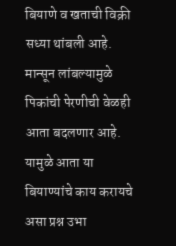बियाणे व खताची विक्री सध्या थांबली आहे. मान्सून लांबल्यामुळे पिकांची पेरणीची वेळही आता बदलणार आहे. यामुळे आता या बियाण्यांचे काय करायचे असा प्रश्न उभा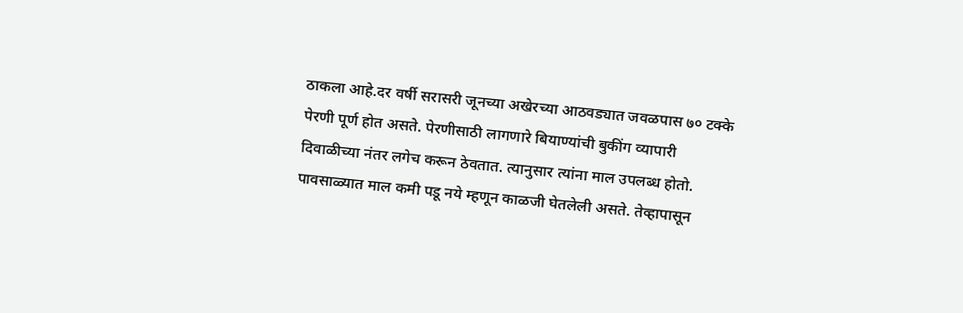ठाकला आहे.दर वर्षी सरासरी जूनच्या अखेरच्या आठवड्यात जवळपास ७० टक्के पेरणी पूर्ण होत असते. पेरणीसाठी लागणारे बियाण्यांची बुकींग व्यापारी दिवाळीच्या नंतर लगेच करून ठेवतात. त्यानुसार त्यांना माल उपलब्ध होतो. पावसाळ्यात माल कमी पडू नये म्हणून काळजी घेतलेली असते. तेव्हापासून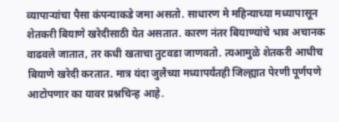व्यापाऱ्यांचा पैसा कंपन्याकडे जमा असतो. साधारण मे महिन्याच्या मध्यापासून शेतकरी बियाणे खरेदीसाठी येत असतात. कारण नंतर बियाण्यांचे भाव अचानक वाढवले जातात, तर कधी खताचा तुटवडा जाणवतो. त्यआमुळे शेतकरी आधीच बियाणे खरेदी करतात. मात्र यंदा जुलैच्या मध्यापर्यंतही जिल्ह्यात पेरणी पूर्णपणे आटोपणार का यावर प्रश्नचिन्ह आहे.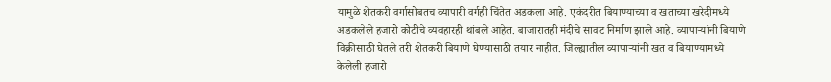यामुळे शेतकरी वर्गासोबतच व्यापारी वर्गही चिंतेत अडकला आहे. एकंदरीत बियाण्याच्या व खताच्या खरेदीमध्ये अडकलेले हजारो कोटीचे व्यवहारही थांबले आहेत. बाजारातही मंदीचे सावट निर्माण झाले आहे. व्यापाऱ्यांनी बियाणे विक्रीसाठी घेतले तरी शेतकरी बियाणे घेण्यासाठी तयार नाहीत. जिल्ह्यातील व्यापाऱ्यांनी खत व बियाण्यामध्ये केलेली हजारो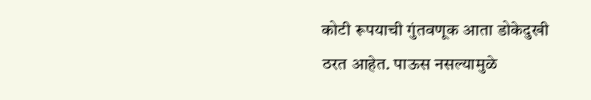कोटी रूपयाची गुंतवणूक आता डोकेदुखी ठरत आहेत. पाऊस नसल्यामुळे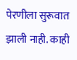पेरणीला सुरूवात झाली नाही. काही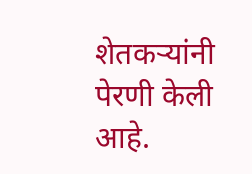शेतकऱ्यांनी पेरणी केली आहे.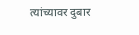त्यांच्यावर दुबार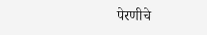पेरणीचे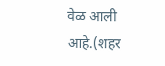वेळ आली आहे.(शहर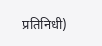प्रतिनिधी)